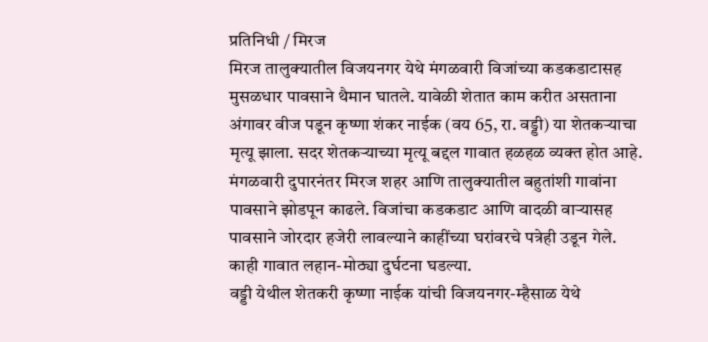प्रतिनिधी / मिरज
मिरज तालुक्यातील विजयनगर येथे मंगळवारी विजांच्या कडकडाटासह मुसळधार पावसाने थैमान घातले. यावेळी शेतात काम करीत असताना अंगावर वीज पडून कृष्णा शंकर नाईक (वय 65, रा. वड्डी) या शेतकऱ्याचा मृत्यू झाला. सदर शेतकऱ्याच्या मृत्यू बद्दल गावात हळहळ व्यक्त होत आहे.
मंगळवारी दुपारनंतर मिरज शहर आणि तालुक्यातील बहुतांशी गावांना पावसाने झोडपून काढले. विजांचा कडकडाट आणि वादळी वाऱ्यासह पावसाने जोरदार हजेरी लावल्याने काहींच्या घरांवरचे पत्रेही उडून गेले. काही गावात लहान-मोठ्या दुर्घटना घडल्या.
वड्डी येथील शेतकरी कृष्णा नाईक यांची विजयनगर-म्हैसाळ येथे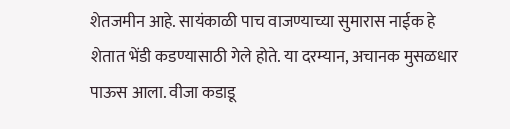शेतजमीन आहे. सायंकाळी पाच वाजण्याच्या सुमारास नाईक हे शेतात भेंडी कडण्यासाठी गेले होते. या दरम्यान, अचानक मुसळधार पाऊस आला. वीजा कडाडू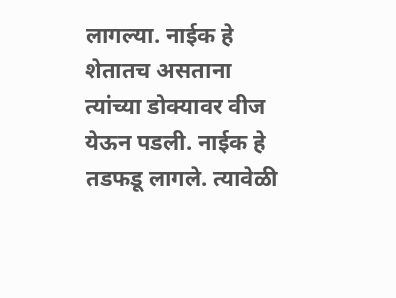लागल्या. नाईक हे शेतातच असताना त्यांच्या डोक्यावर वीज येऊन पडली. नाईक हे तडफडू लागले. त्यावेळी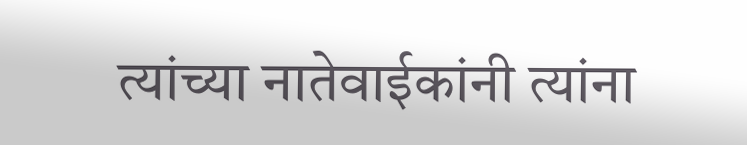त्यांच्या नातेवाईकांनी त्यांना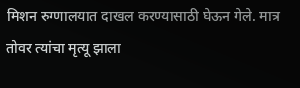मिशन रुग्णालयात दाखल करण्यासाठी घेऊन गेले. मात्र तोवर त्यांचा मृत्यू झाला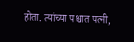होता. त्यांच्या पश्चात पत्नी,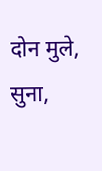दोन मुले, सुना,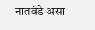नातवंडे असा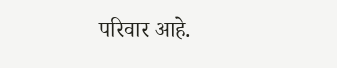परिवार आहे.